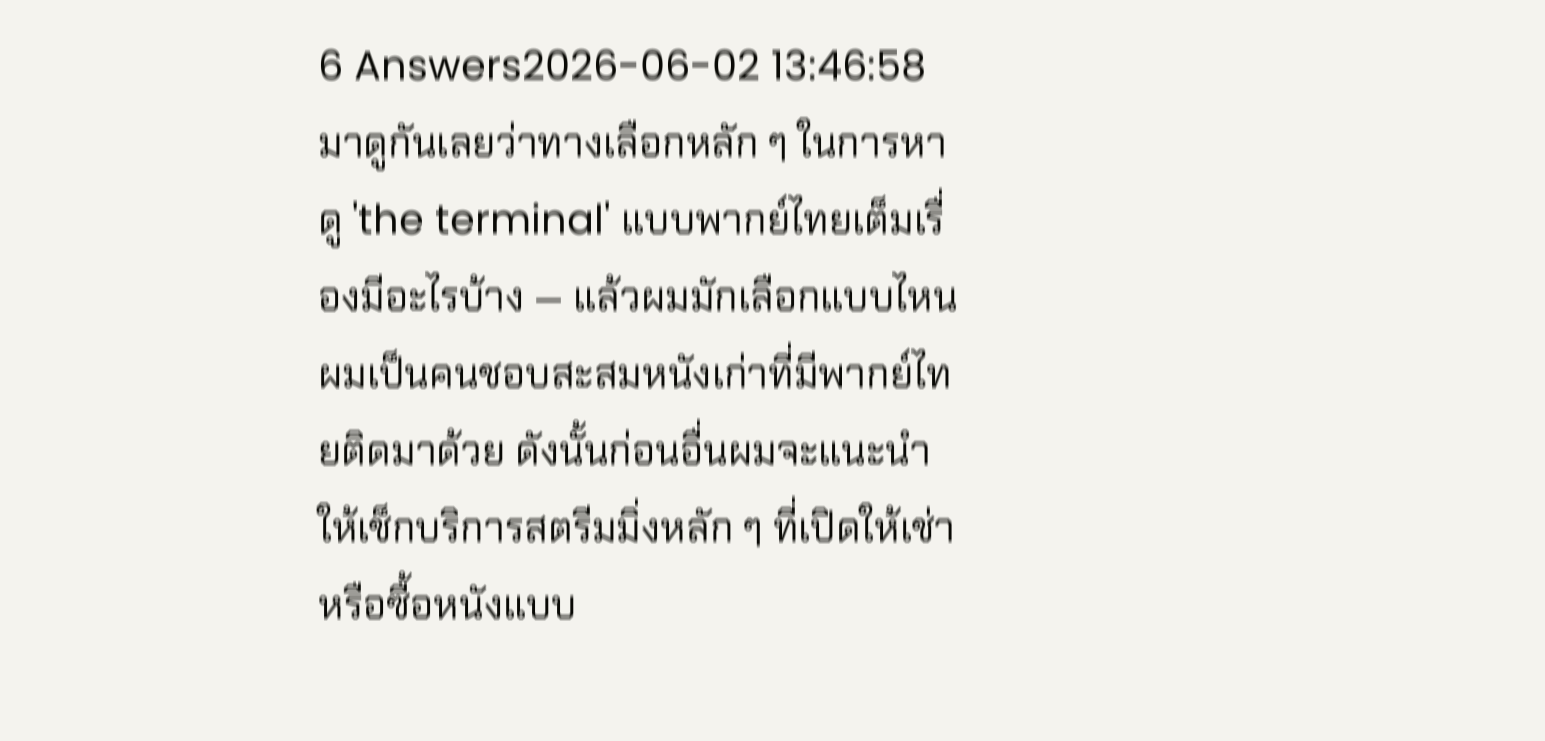6 Answers2026-06-02 13:46:58
มาดูกันเลยว่าทางเลือกหลัก ๆ ในการหาดู 'the terminal' แบบพากย์ไทยเต็มเรื่องมีอะไรบ้าง — แล้วผมมักเลือกแบบไหน
ผมเป็นคนชอบสะสมหนังเก่าที่มีพากย์ไทยติดมาด้วย ดังนั้นก่อนอื่นผมจะแนะนำให้เช็กบริการสตรีมมิ่งหลัก ๆ ที่เปิดให้เช่าหรือซื้อหนังแบบ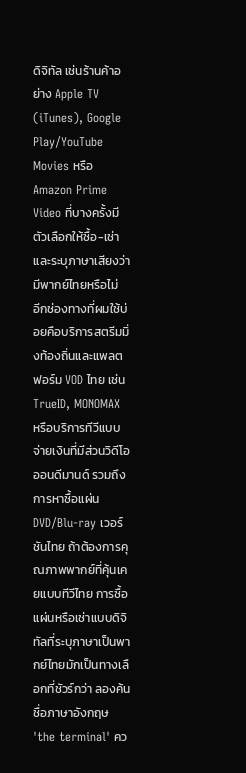ดิจิทัล เช่นร้านค้าอย่าง Apple TV (iTunes), Google Play/YouTube Movies หรือ Amazon Prime Video ที่บางครั้งมีตัวเลือกให้ซื้อ-เช่าและระบุภาษาเสียงว่ามีพากย์ไทยหรือไม่
อีกช่องทางที่ผมใช้บ่อยคือบริการสตรีมมิ่งท้องถิ่นและแพลตฟอร์ม VOD ไทย เช่น TrueID, MONOMAX หรือบริการทีวีแบบจ่ายเงินที่มีส่วนวิดีโอออนดีมานด์ รวมถึงการหาซื้อแผ่น DVD/Blu-ray เวอร์ชันไทย ถ้าต้องการคุณภาพพากย์ที่คุ้นเคยแบบทีวีไทย การซื้อแผ่นหรือเช่าแบบดิจิทัลที่ระบุภาษาเป็นพากย์ไทยมักเป็นทางเลือกที่ชัวร์กว่า ลองค้นชื่อภาษาอังกฤษ 'the terminal' คว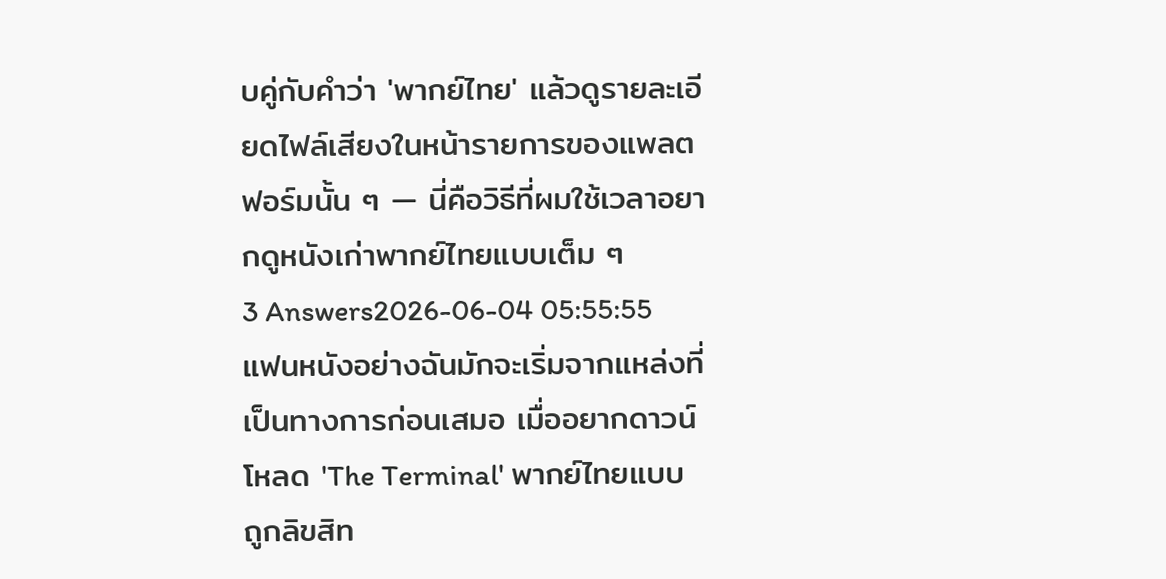บคู่กับคำว่า 'พากย์ไทย' แล้วดูรายละเอียดไฟล์เสียงในหน้ารายการของแพลตฟอร์มนั้น ๆ — นี่คือวิธีที่ผมใช้เวลาอยากดูหนังเก่าพากย์ไทยแบบเต็ม ๆ
3 Answers2026-06-04 05:55:55
แฟนหนังอย่างฉันมักจะเริ่มจากแหล่งที่เป็นทางการก่อนเสมอ เมื่ออยากดาวน์โหลด 'The Terminal' พากย์ไทยแบบถูกลิขสิท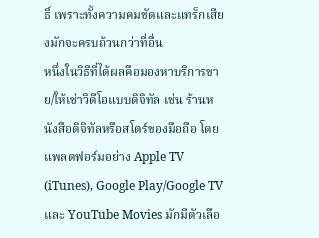ธิ์ เพราะทั้งความคมชัดและแทร็กเสียงมักจะครบถ้วนกว่าที่อื่น
หนึ่งในวิธีที่ได้ผลคือมองหาบริการขาย/ให้เช่าวิดีโอแบบดิจิทัล เช่น ร้านหนังสือดิจิทัลหรือสโตร์ของมือถือ โดยแพลตฟอร์มอย่าง Apple TV (iTunes), Google Play/Google TV และ YouTube Movies มักมีตัวเลือ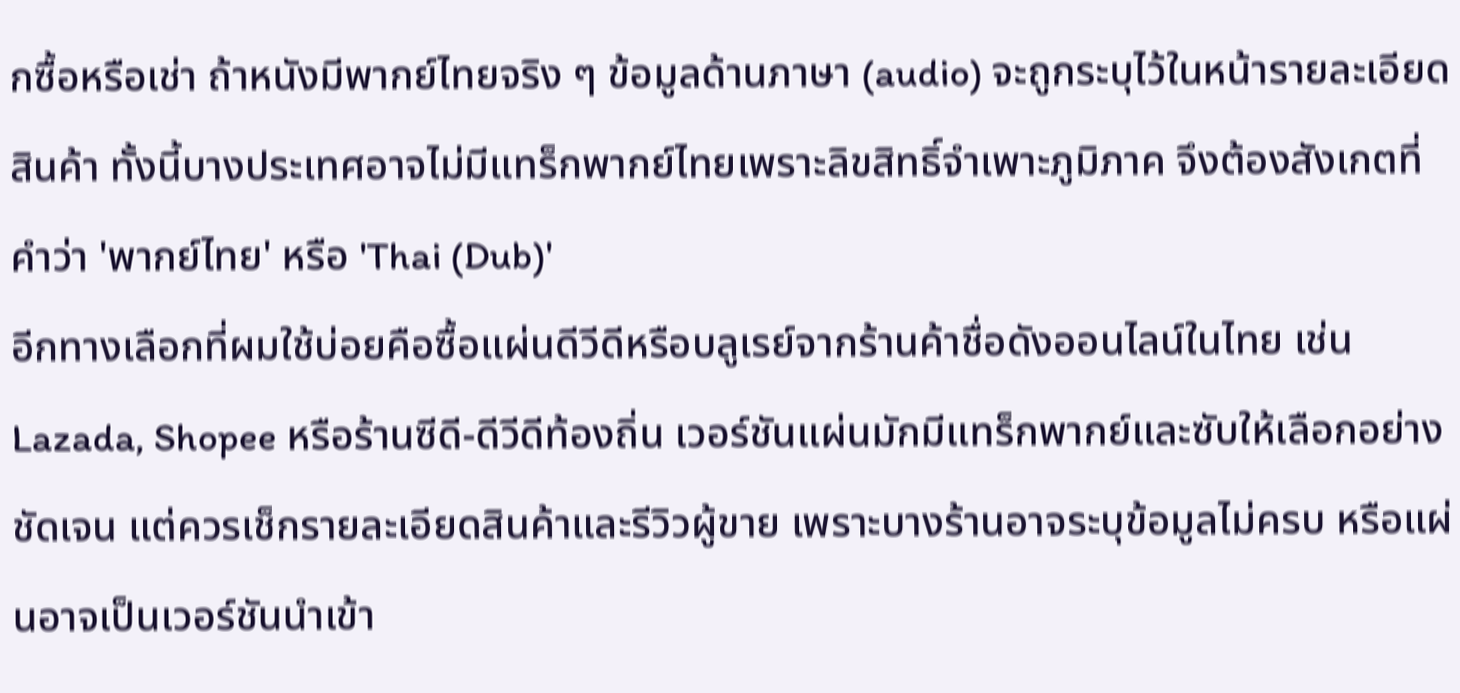กซื้อหรือเช่า ถ้าหนังมีพากย์ไทยจริง ๆ ข้อมูลด้านภาษา (audio) จะถูกระบุไว้ในหน้ารายละเอียดสินค้า ทั้งนี้บางประเทศอาจไม่มีแทร็กพากย์ไทยเพราะลิขสิทธิ์จำเพาะภูมิภาค จึงต้องสังเกตที่คำว่า 'พากย์ไทย' หรือ 'Thai (Dub)'
อีกทางเลือกที่ผมใช้บ่อยคือซื้อแผ่นดีวีดีหรือบลูเรย์จากร้านค้าชื่อดังออนไลน์ในไทย เช่น Lazada, Shopee หรือร้านซีดี-ดีวีดีท้องถิ่น เวอร์ชันแผ่นมักมีแทร็กพากย์และซับให้เลือกอย่างชัดเจน แต่ควรเช็กรายละเอียดสินค้าและรีวิวผู้ขาย เพราะบางร้านอาจระบุข้อมูลไม่ครบ หรือแผ่นอาจเป็นเวอร์ชันนำเข้า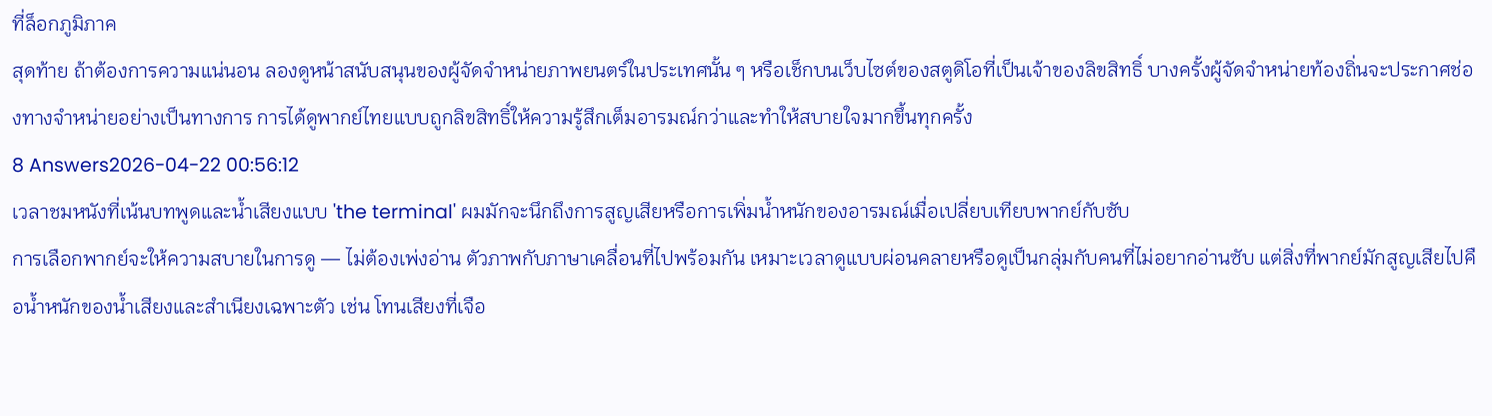ที่ล็อกภูมิภาค
สุดท้าย ถ้าต้องการความแน่นอน ลองดูหน้าสนับสนุนของผู้จัดจำหน่ายภาพยนตร์ในประเทศนั้น ๆ หรือเช็กบนเว็บไซต์ของสตูดิโอที่เป็นเจ้าของลิขสิทธิ์ บางครั้งผู้จัดจำหน่ายท้องถิ่นจะประกาศช่องทางจำหน่ายอย่างเป็นทางการ การได้ดูพากย์ไทยแบบถูกลิขสิทธิ์ให้ความรู้สึกเต็มอารมณ์กว่าและทำให้สบายใจมากขึ้นทุกครั้ง
8 Answers2026-04-22 00:56:12
เวลาชมหนังที่เน้นบทพูดและน้ำเสียงแบบ 'the terminal' ผมมักจะนึกถึงการสูญเสียหรือการเพิ่มน้ำหนักของอารมณ์เมื่อเปลี่ยบเทียบพากย์กับซับ
การเลือกพากย์จะให้ความสบายในการดู — ไม่ต้องเพ่งอ่าน ตัวภาพกับภาษาเคลื่อนที่ไปพร้อมกัน เหมาะเวลาดูแบบผ่อนคลายหรือดูเป็นกลุ่มกับคนที่ไม่อยากอ่านซับ แต่สิ่งที่พากย์มักสูญเสียไปคือน้ำหนักของน้ำเสียงและสำเนียงเฉพาะตัว เช่น โทนเสียงที่เจือ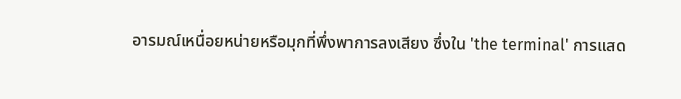อารมณ์เหนื่อยหน่ายหรือมุกที่พึ่งพาการลงเสียง ซึ่งใน 'the terminal' การแสด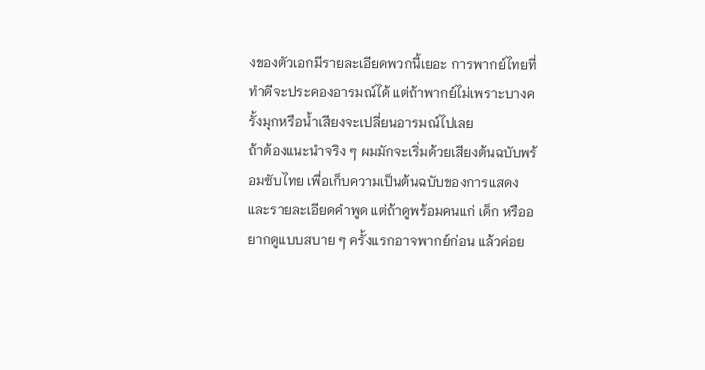งของตัวเอกมีรายละเอียดพวกนี้เยอะ การพากย์ไทยที่ทำดีจะประคองอารมณ์ได้ แต่ถ้าพากย์ไม่เพราะบางครั้งมุกหรือน้ำเสียงจะเปลี่ยนอารมณ์ไปเลย
ถ้าต้องแนะนำจริง ๆ ผมมักจะเริ่มด้วยเสียงต้นฉบับพร้อมซับไทย เพื่อเก็บความเป็นต้นฉบับของการแสดงและรายละเอียดคำพูด แต่ถ้าดูพร้อมคนแก่ เด็ก หรืออยากดูแบบสบาย ๆ ครั้งแรกอาจพากย์ก่อน แล้วค่อย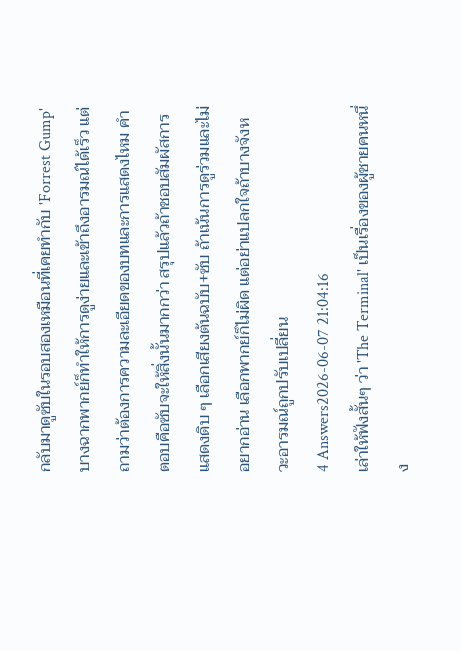กลับมาดูซับในรอบสองเหมือนที่เคยทำกับ 'Forrest Gump' บางฉากพากย์ก็ทำให้การดูง่ายและเข้าถึงอารมณ์ได้เร็ว แต่ถามว่าต้องการความละเอียดของบทและการแสดงไหม คำตอบคือซับจะให้สิ่งนั้นมากกว่า สรุปแล้วถ้าชอบสัมผัสการแสดงดิบ ๆ เลือกเสียงต้นฉบับ+ซับ ถ้าเน้นการดูร่วมและไม่อยากอ่าน เลือกพากย์ก็ไม่ผิด แต่อย่าแปลกใจถ้าบางจังหวะอารมณ์ถูกปรับเปลี่ยน
4 Answers2026-06-07 21:04:16
เล่าให้ฟังสั้นๆ ว่า 'The Terminal' เป็นเรื่องของผู้ชายคนหนึ่ง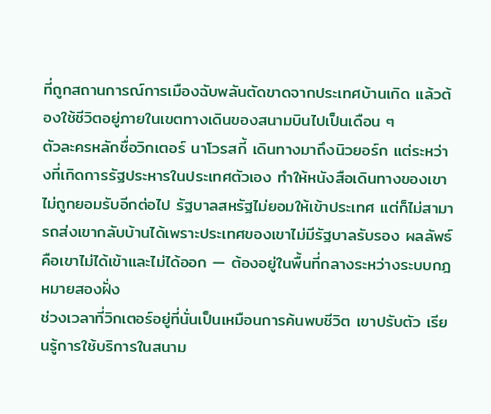ที่ถูกสถานการณ์การเมืองฉับพลันตัดขาดจากประเทศบ้านเกิด แล้วต้องใช้ชีวิตอยู่ภายในเขตทางเดินของสนามบินไปเป็นเดือน ๆ
ตัวละครหลักชื่อวิกเตอร์ นาโวรสกี้ เดินทางมาถึงนิวยอร์ก แต่ระหว่างที่เกิดการรัฐประหารในประเทศตัวเอง ทำให้หนังสือเดินทางของเขาไม่ถูกยอมรับอีกต่อไป รัฐบาลสหรัฐไม่ยอมให้เข้าประเทศ แต่ก็ไม่สามารถส่งเขากลับบ้านได้เพราะประเทศของเขาไม่มีรัฐบาลรับรอง ผลลัพธ์คือเขาไม่ได้เข้าและไม่ได้ออก — ต้องอยู่ในพื้นที่กลางระหว่างระบบกฎหมายสองฝั่ง
ช่วงเวลาที่วิกเตอร์อยู่ที่นั่นเป็นเหมือนการค้นพบชีวิต เขาปรับตัว เรียนรู้การใช้บริการในสนาม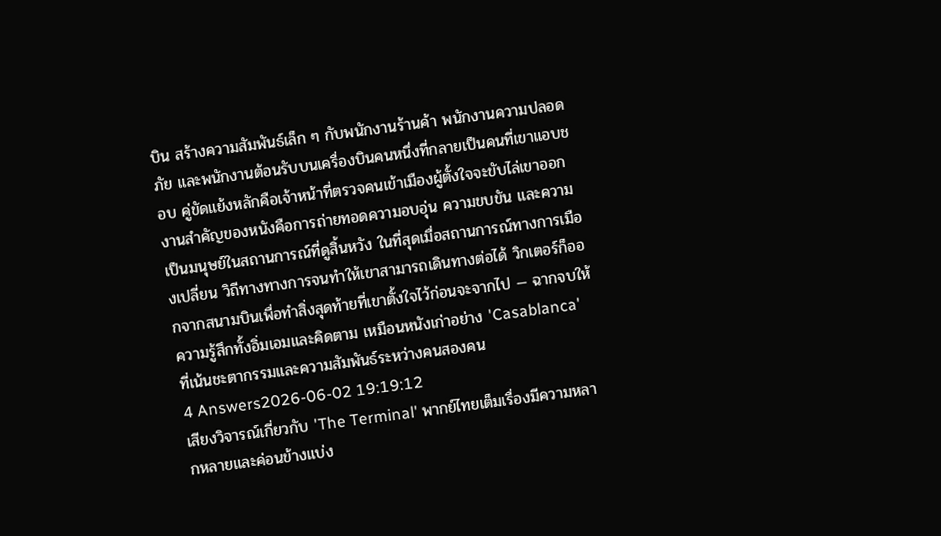บิน สร้างความสัมพันธ์เล็ก ๆ กับพนักงานร้านค้า พนักงานความปลอดภัย และพนักงานต้อนรับบนเครื่องบินคนหนึ่งที่กลายเป็นคนที่เขาแอบชอบ คู่ขัดแย้งหลักคือเจ้าหน้าที่ตรวจคนเข้าเมืองผู้ตั้งใจจะขับไล่เขาออก งานสำคัญของหนังคือการถ่ายทอดความอบอุ่น ความขบขัน และความเป็นมนุษย์ในสถานการณ์ที่ดูสิ้นหวัง ในที่สุดเมื่อสถานการณ์ทางการเมืองเปลี่ยน วิถีทางทางการจนทำให้เขาสามารถเดินทางต่อได้ วิกเตอร์ก็ออกจากสนามบินเพื่อทำสิ่งสุดท้ายที่เขาตั้งใจไว้ก่อนจะจากไป — ฉากจบให้ความรู้สึกทั้งอิ่มเอมและคิดตาม เหมือนหนังเก่าอย่าง 'Casablanca' ที่เน้นชะตากรรมและความสัมพันธ์ระหว่างคนสองคน
4 Answers2026-06-02 19:19:12
เสียงวิจารณ์เกี่ยวกับ 'The Terminal' พากย์ไทยเต็มเรื่องมีความหลากหลายและค่อนข้างแบ่ง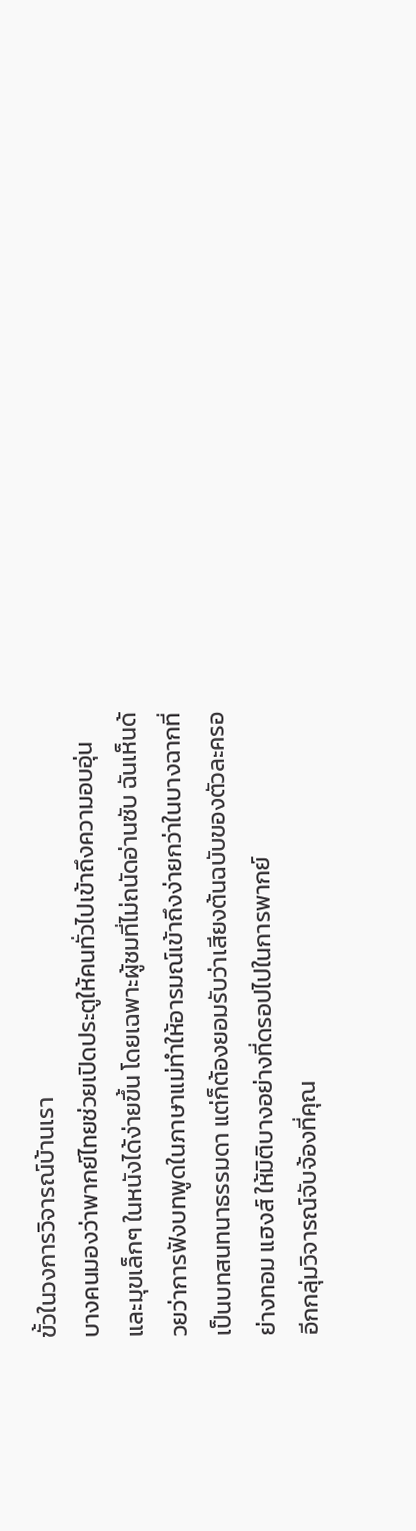ขั้วในวงการวิจารณ์บ้านเรา
บางคนมองว่าพากย์ไทยช่วยเปิดประตูให้คนทั่วไปเข้าถึงความอบอุ่นและมุขเล็กๆ ในหนังได้ง่ายขึ้น โดยเฉพาะผู้ชมที่ไม่ถนัดอ่านซับ ฉันเห็นด้วยว่าการฟังบทพูดในภาษาแม่ทำให้อารมณ์เข้าถึงง่ายกว่าในบางฉากที่เป็นบทสนทนาธรรมดา แต่ก็ต้องยอมรับว่าเสียงต้นฉบับของตัวละครอย่างทอม แฮงส์ ให้มิติบางอย่างที่ดรอปไปในการพากย์
อีกกลุ่มวิจารณ์จับจ้องที่คุณ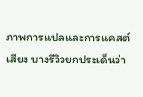ภาพการแปลและการแคสต์เสียง บางรีวิวยกประเด็นว่า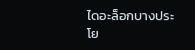ไดอะล็อกบางประโย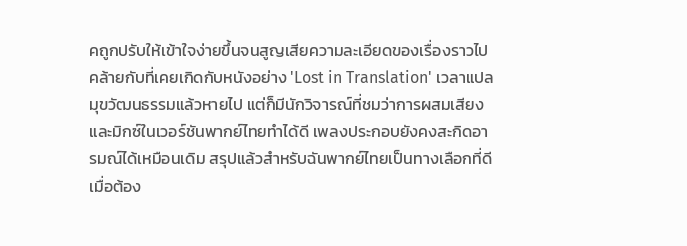คถูกปรับให้เข้าใจง่ายขึ้นจนสูญเสียความละเอียดของเรื่องราวไป คล้ายกับที่เคยเกิดกับหนังอย่าง 'Lost in Translation' เวลาแปลมุขวัฒนธรรมแล้วหายไป แต่ก็มีนักวิจารณ์ที่ชมว่าการผสมเสียงและมิกซ์ในเวอร์ชันพากย์ไทยทำได้ดี เพลงประกอบยังคงสะกิดอารมณ์ได้เหมือนเดิม สรุปแล้วสำหรับฉันพากย์ไทยเป็นทางเลือกที่ดีเมื่อต้อง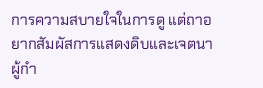การความสบายใจในการดู แต่ถาอยากสัมผัสการแสดงดิบและเจตนาผู้กำ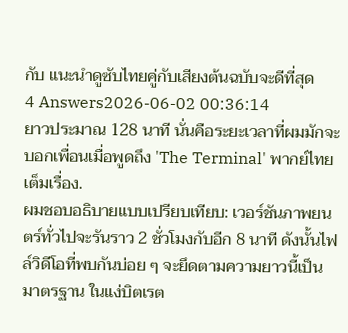กับ แนะนำดูซับไทยคู่กับเสียงต้นฉบับจะดีที่สุด
4 Answers2026-06-02 00:36:14
ยาวประมาณ 128 นาที นั่นคือระยะเวลาที่ผมมักจะบอกเพื่อนเมื่อพูดถึง 'The Terminal' พากย์ไทยเต็มเรื่อง.
ผมชอบอธิบายแบบเปรียบเทียบ: เวอร์ชันภาพยนตร์ทั่วไปจะรันราว 2 ชั่วโมงกับอีก 8 นาที ดังนั้นไฟล์วิดีโอที่พบกันบ่อย ๆ จะยึดตามความยาวนี้เป็นมาตรฐาน ในแง่บิตเรต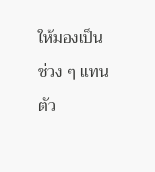ให้มองเป็นช่วง ๆ แทนตัว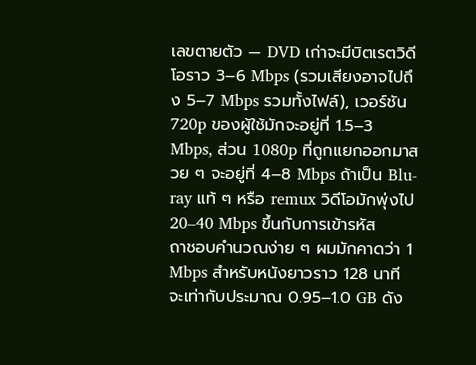เลขตายตัว — DVD เก่าจะมีบิตเรตวิดีโอราว 3–6 Mbps (รวมเสียงอาจไปถึง 5–7 Mbps รวมทั้งไฟล์), เวอร์ชัน 720p ของผู้ใช้มักจะอยู่ที่ 1.5–3 Mbps, ส่วน 1080p ที่ถูกแยกออกมาสวย ๆ จะอยู่ที่ 4–8 Mbps ถ้าเป็น Blu-ray แท้ ๆ หรือ remux วิดีโอมักพุ่งไป 20–40 Mbps ขึ้นกับการเข้ารหัส
ถาชอบคำนวณง่าย ๆ ผมมักคาดว่า 1 Mbps สำหรับหนังยาวราว 128 นาที จะเท่ากับประมาณ 0.95–1.0 GB ดัง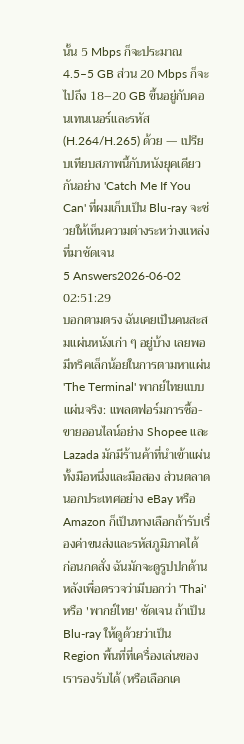นั้น 5 Mbps ก็จะประมาณ 4.5–5 GB ส่วน 20 Mbps ก็จะไปถึง 18–20 GB ขึ้นอยู่กับคอนเทนเนอร์และรหัส (H.264/H.265) ด้วย — เปรียบเทียบสภาพนี้กับหนังยุคเดียวกันอย่าง 'Catch Me If You Can' ที่ผมเก็บเป็น Blu-ray จะช่วยให้เห็นความต่างระหว่างแหล่งที่มาชัดเจน
5 Answers2026-06-02 02:51:29
บอกตามตรง ฉันเคยเป็นคนสะสมแผ่นหนังเก่า ๆ อยู่บ้าง เลยพอมีทริคเล็กน้อยในการตามหาแผ่น 'The Terminal' พากย์ไทยแบบแผ่นจริง: แพลตฟอร์มการซื้อ-ขายออนไลน์อย่าง Shopee และ Lazada มักมีร้านค้าที่นำเข้าแผ่นทั้งมือหนึ่งและมือสอง ส่วนตลาดนอกประเทศอย่าง eBay หรือ Amazon ก็เป็นทางเลือกถ้ารับเรื่องค่าขนส่งและรหัสภูมิภาคได้
ก่อนกดสั่ง ฉันมักจะดูรูปปกด้านหลังเพื่อตรวจว่ามีบอกว่า 'Thai' หรือ 'พากย์ไทย' ชัดเจน ถ้าเป็น Blu-ray ให้ดูด้วยว่าเป็น Region พื้นที่ที่เครื่องเล่นของเรารองรับได้ (หรือเลือกเค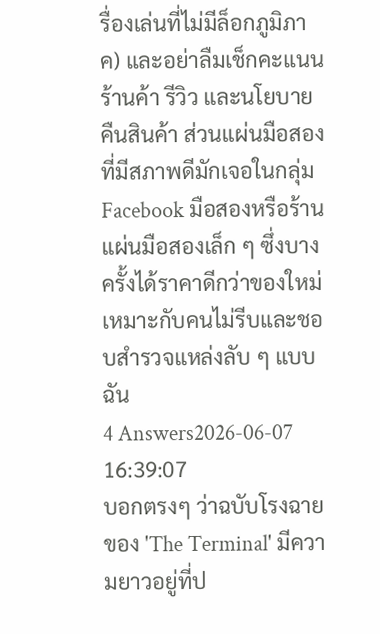รื่องเล่นที่ไม่มีล็อกภูมิภาค) และอย่าลืมเช็กคะแนนร้านค้า รีวิว และนโยบายคืนสินค้า ส่วนแผ่นมือสองที่มีสภาพดีมักเจอในกลุ่ม Facebook มือสองหรือร้านแผ่นมือสองเล็ก ๆ ซึ่งบางครั้งได้ราคาดีกว่าของใหม่ เหมาะกับคนไม่รีบและชอบสำรวจแหล่งลับ ๆ แบบฉัน
4 Answers2026-06-07 16:39:07
บอกตรงๆ ว่าฉบับโรงฉายของ 'The Terminal' มีความยาวอยู่ที่ป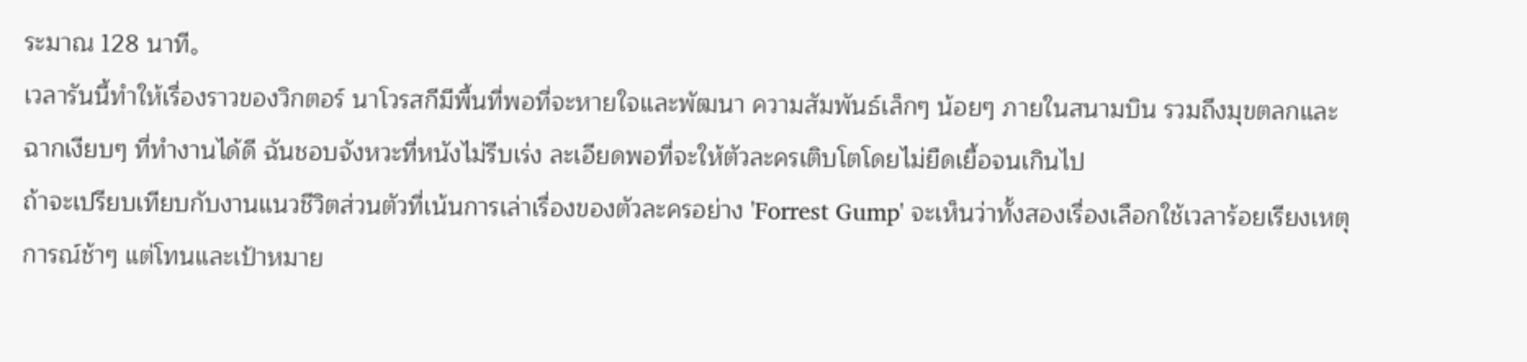ระมาณ 128 นาที。
เวลารันนี้ทำให้เรื่องราวของวิกตอร์ นาโวรสกีมีพื้นที่พอที่จะหายใจและพัฒนา ความสัมพันธ์เล็กๆ น้อยๆ ภายในสนามบิน รวมถึงมุขตลกและฉากเงียบๆ ที่ทำงานได้ดี ฉันชอบจังหวะที่หนังไม่รีบเร่ง ละเอียดพอที่จะให้ตัวละครเติบโตโดยไม่ยืดเยื้อจนเกินไป
ถ้าจะเปรียบเทียบกับงานแนวชีวิตส่วนตัวที่เน้นการเล่าเรื่องของตัวละครอย่าง 'Forrest Gump' จะเห็นว่าทั้งสองเรื่องเลือกใช้เวลาร้อยเรียงเหตุการณ์ช้าๆ แต่โทนและเป้าหมาย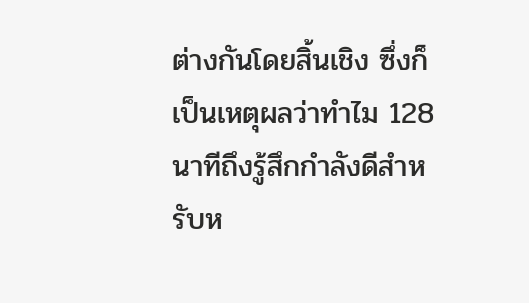ต่างกันโดยสิ้นเชิง ซึ่งก็เป็นเหตุผลว่าทำไม 128 นาทีถึงรู้สึกกำลังดีสำหรับห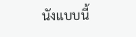นังแบบนี้